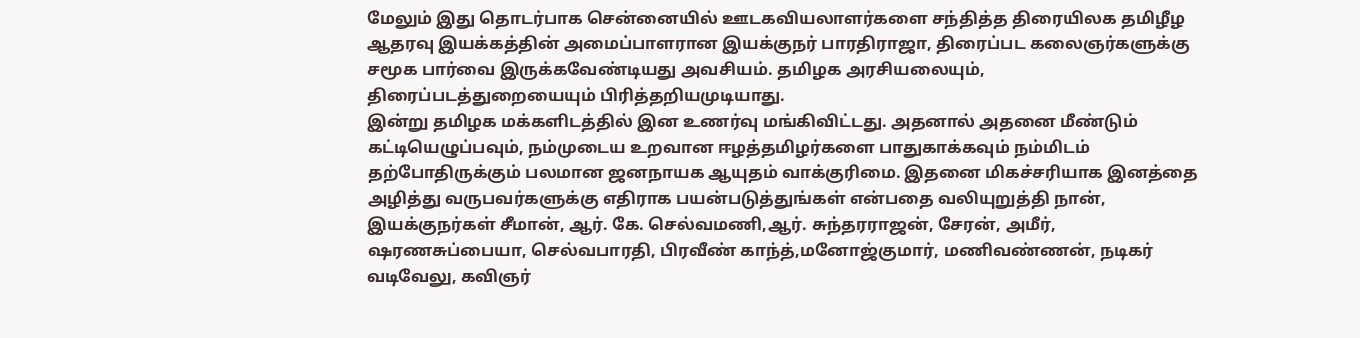மேலும் இது தொடர்பாக சென்னையில் ஊடகவியலாளர்களை சந்தித்த திரையிலக தமிழீழ ஆதரவு இயக்கத்தின் அமைப்பாளரான இயக்குநர் பாரதிராஜா, திரைப்பட கலைஞர்களுக்கு சமூக பார்வை இருக்கவேண்டியது அவசியம். தமிழக அரசியலையும், திரைப்படத்துறையையும் பிரித்தறியமுடியாது.
இன்று தமிழக மக்களிடத்தில் இன உணர்வு மங்கிவிட்டது. அதனால் அதனை மீண்டும் கட்டியெழுப்பவும், நம்முடைய உறவான ஈழத்தமிழர்களை பாதுகாக்கவும் நம்மிடம் தற்போதிருக்கும் பலமான ஜனநாயக ஆயுதம் வாக்குரிமை. இதனை மிகச்சரியாக இனத்தை அழித்து வருபவர்களுக்கு எதிராக பயன்படுத்துங்கள் என்பதை வலியுறுத்தி நான், இயக்குநர்கள் சீமான், ஆர். கே. செல்வமணி,ஆர். சுந்தரராஜன், சேரன், அமீர், ஷரணசுப்பையா, செல்வபாரதி, பிரவீண் காந்த்,மனோஜ்குமார், மணிவண்ணன், நடிகர் வடிவேலு, கவிஞர்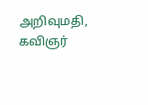அறிவுமதி, கவிஞர்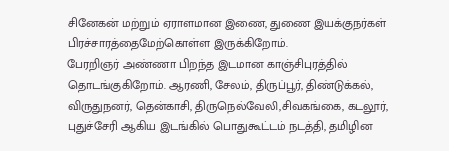சினேகன் மற்றும் ஏராளமான இணை, துணை இயக்குநர்கள் பிரச்சாரத்தைமேற்கொள்ள இருக்கிறோம்.
பேரறிஞர் அண்ணா பிறந்த இடமான காஞ்சிபுரத்தில் தொடங்குகிறோம். ஆரணி, சேலம், திருப்பூர், திண்டுக்கல், விருதுநனர், தென்காசி, திருநெல்வேலி,சிவகங்கை, கடலூர், புதுச்சேரி ஆகிய இடங்கில் பொதுகூட்டம் நடத்தி, தமிழின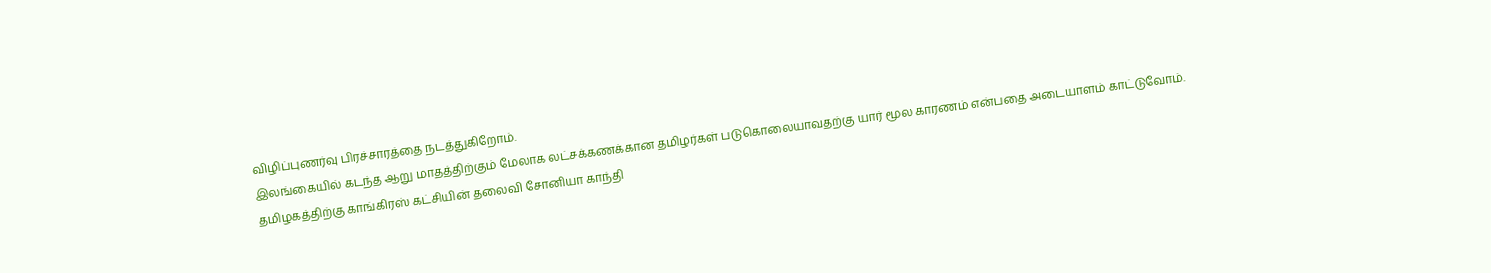விழிப்புணர்வு பிரச்சாரத்தை நடத்துகிறோம்.
இலங்கையில் கடந்த ஆறு மாதத்திற்கும் மேலாக லட்சக்கணக்கான தமிழர்கள் படுகொலையாவதற்கு யார் மூல காரணம் என்பதை அடையாளம் காட்டுவோம்.
தமிழகத்திற்கு காங்கிரஸ் கட்சியின் தலைவி சோனியா காந்தி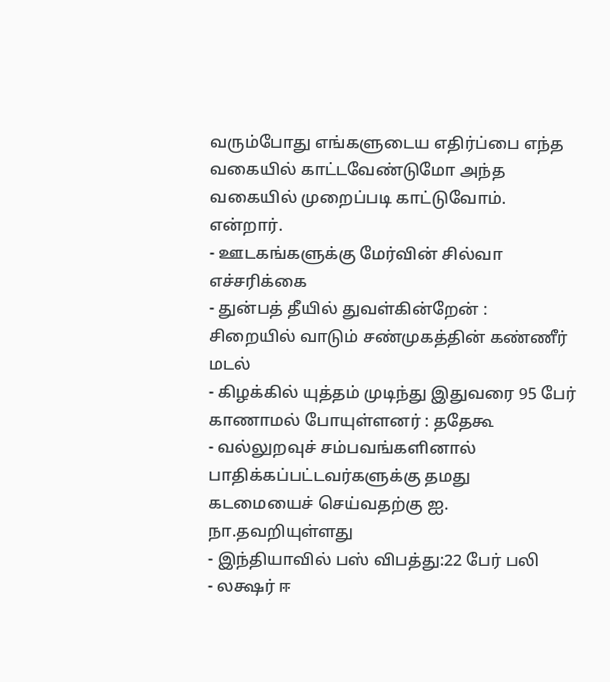வரும்போது எங்களுடைய எதிர்ப்பை எந்த வகையில் காட்டவேண்டுமோ அந்த வகையில் முறைப்படி காட்டுவோம். என்றார்.
- ஊடகங்களுக்கு மேர்வின் சில்வா எச்சரிக்கை
- துன்பத் தீயில் துவள்கின்றேன் : சிறையில் வாடும் சண்முகத்தின் கண்ணீர் மடல்
- கிழக்கில் யுத்தம் முடிந்து இதுவரை 95 பேர் காணாமல் போயுள்ளனர் : ததேகூ
- வல்லுறவுச் சம்பவங்களினால் பாதிக்கப்பட்டவர்களுக்கு தமது கடமையைச் செய்வதற்கு ஐ. நா.தவறியுள்ளது
- இந்தியாவில் பஸ் விபத்து:22 பேர் பலி
- லக்ஷர் ஈ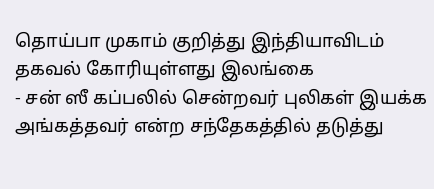தொய்பா முகாம் குறித்து இந்தியாவிடம் தகவல் கோரியுள்ளது இலங்கை
- சன் ஸீ கப்பலில் சென்றவர் புலிகள் இயக்க அங்கத்தவர் என்ற சந்தேகத்தில் தடுத்து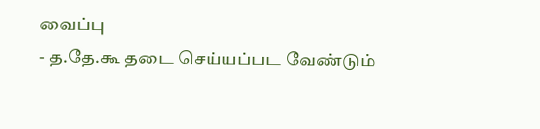வைப்பு
- த.தே.கூ தடை செய்யப்பட வேண்டும்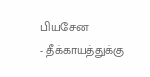பியசேன
- தீக்காயத்துக்கு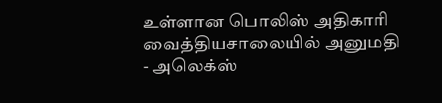உள்ளான பொலிஸ் அதிகாரி வைத்தியசாலையில் அனுமதி
- அலெக்ஸ்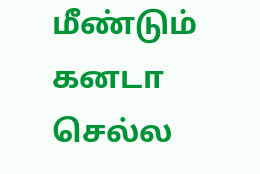மீண்டும் கனடா செல்ல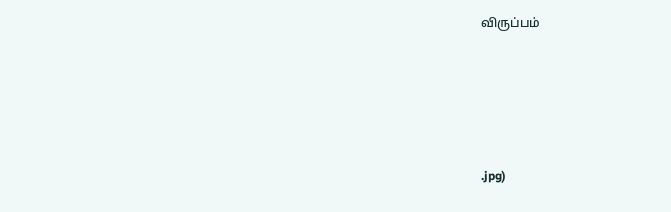விருப்பம்





.jpg)